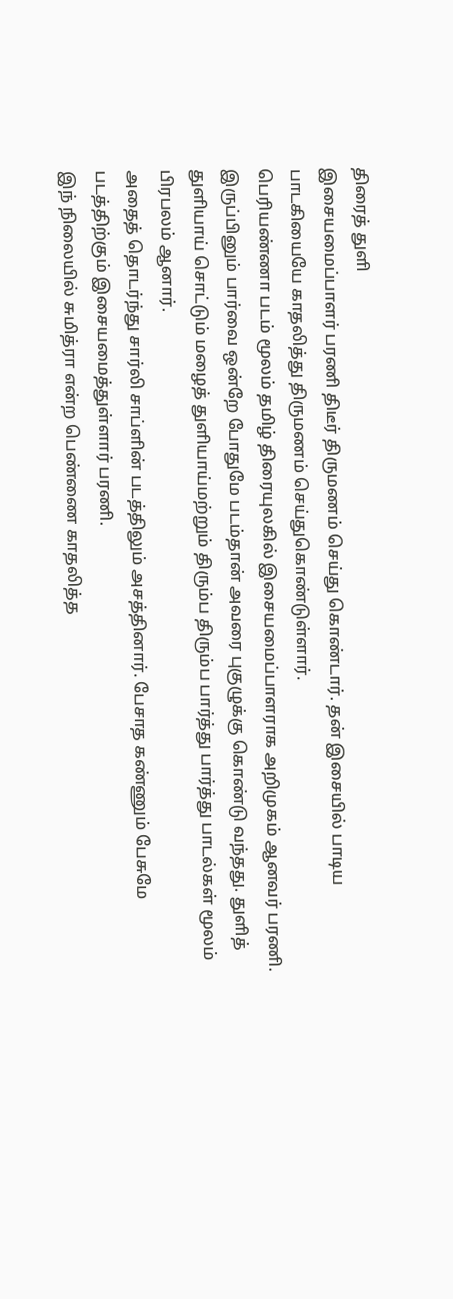திரைத் துளி
இசையமைப்பாளர் பரணி திடீர் திருமணம் செய்து கொண்டார். தன் இசையில் பாடிய பாடகியையே காதலித்து திருமணம் செய்துகொண்டுள்ளார்.
பெரியண்ணா படம் மூலம் தமிழ் திரையுலகில் இசையமைப்பாளராக அறிமுகம் ஆனவர் பரணி.
இருப்பினும் பார்வை ஒன்றே போதுமே படம்தான் அவரை புகுழுக்கு கொண்டு வந்தது. துளித் துளியாய் சொட்டும் மழைத் துளியாய்மற்றும் திரும்ப திரும்ப பார்த்து பார்த்து பாடல்கள் மூலம் பிரபலம் ஆனார்.
அதைத் தொடர்ந்து சார்லி சாப்ளின் படத்திலும் அசத்தினார். பேசாத கண்ணும் பேசுமே படத்திற்கும் இசையமைத்துள்ளார் பரணி.
இந் நிலையில் சுமித்ரா என்ற பெண்ணை காதலித்த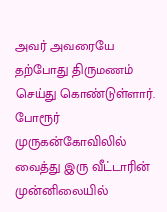அவர் அவரையே தற்போது திருமணம் செய்து கொண்டுள்ளார். போரூர் முருகன்கோவிலில் வைத்து இரு வீட்டாரின் முன்னிலையில்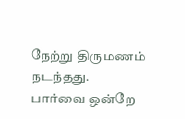நேற்று திருமணம் நடந்தது.
பார்வை ஒன்றே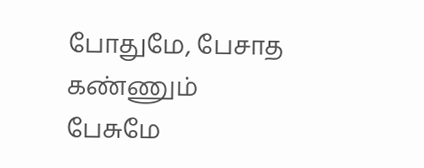போதுமே, பேசாத கண்ணும் பேசுமே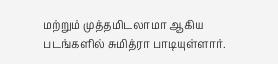மற்றும் முத்தமிடலாமா ஆகிய படங்களில் சுமித்ரா பாடியுள்ளார்.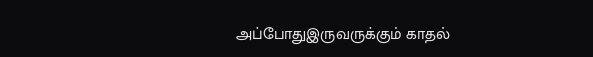அப்போதுஇருவருக்கும் காதல்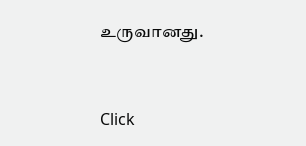உருவானது.


Click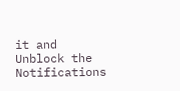it and Unblock the Notifications